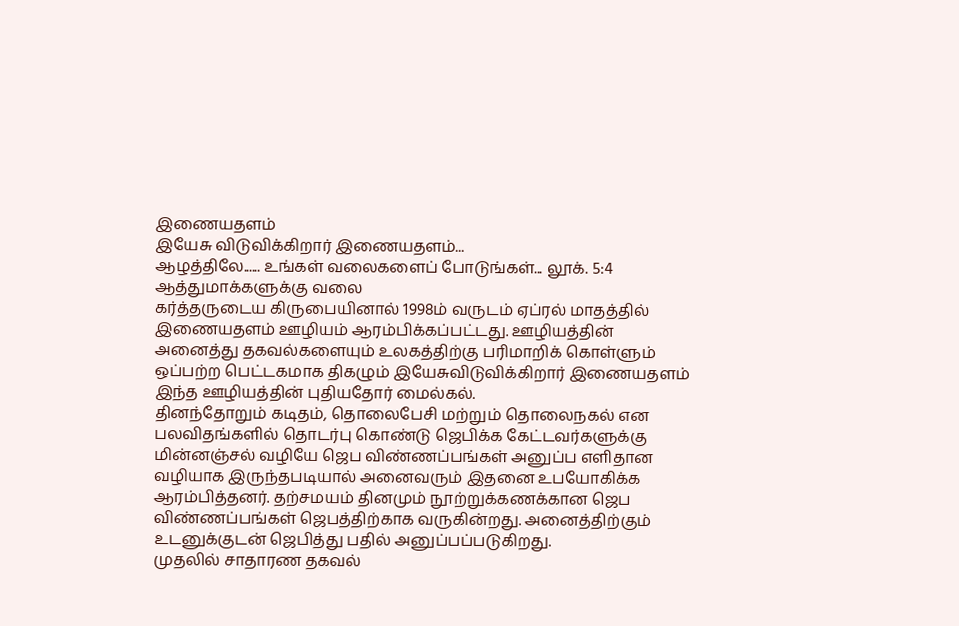இணையதளம்
இயேசு விடுவிக்கிறார் இணையதளம்...
ஆழத்திலே...... உங்கள் வலைகளைப் போடுங்கள்... லூக். 5:4
ஆத்துமாக்களுக்கு வலை
கர்த்தருடைய கிருபையினால் 1998ம் வருடம் ஏப்ரல் மாதத்தில் இணையதளம் ஊழியம் ஆரம்பிக்கப்பட்டது. ஊழியத்தின் அனைத்து தகவல்களையும் உலகத்திற்கு பரிமாறிக் கொள்ளும் ஒப்பற்ற பெட்டகமாக திகழும் இயேசுவிடுவிக்கிறார் இணையதளம் இந்த ஊழியத்தின் புதியதோர் மைல்கல்.
தினந்தோறும் கடிதம், தொலைபேசி மற்றும் தொலைநகல் என பலவிதங்களில் தொடர்பு கொண்டு ஜெபிக்க கேட்டவர்களுக்கு மின்னஞ்சல் வழியே ஜெப விண்ணப்பங்கள் அனுப்ப எளிதான வழியாக இருந்தபடியால் அனைவரும் இதனை உபயோகிக்க ஆரம்பித்தனர். தற்சமயம் தினமும் நூற்றுக்கணக்கான ஜெப விண்ணப்பங்கள் ஜெபத்திற்காக வருகின்றது. அனைத்திற்கும் உடனுக்குடன் ஜெபித்து பதில் அனுப்பப்படுகிறது.
முதலில் சாதாரண தகவல்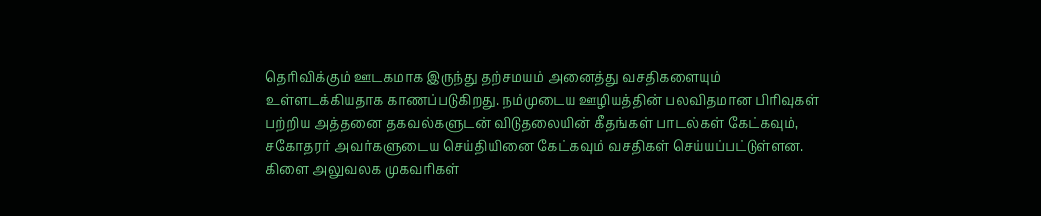தெரிவிக்கும் ஊடகமாக இருந்து தற்சமயம் அனைத்து வசதிகளையும் உள்ளடக்கியதாக காணப்படுகிறது. நம்முடைய ஊழியத்தின் பலவிதமான பிரிவுகள் பற்றிய அத்தனை தகவல்களுடன் விடுதலையின் கீதங்கள் பாடல்கள் கேட்கவும், சகோதரர் அவர்களுடைய செய்தியினை கேட்கவும் வசதிகள் செய்யப்பட்டுள்ளன. கிளை அலுவலக முகவரிகள்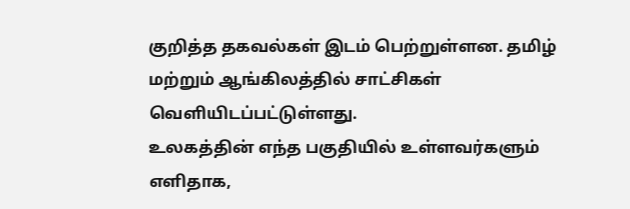குறித்த தகவல்கள் இடம் பெற்றுள்ளன. தமிழ் மற்றும் ஆங்கிலத்தில் சாட்சிகள் வெளியிடப்பட்டுள்ளது.
உலகத்தின் எந்த பகுதியில் உள்ளவர்களும் எளிதாக,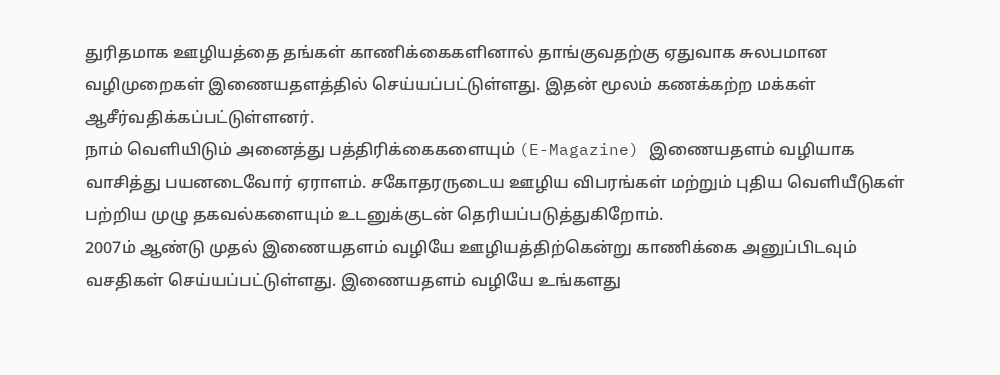துரிதமாக ஊழியத்தை தங்கள் காணிக்கைகளினால் தாங்குவதற்கு ஏதுவாக சுலபமான வழிமுறைகள் இணையதளத்தில் செய்யப்பட்டுள்ளது. இதன் மூலம் கணக்கற்ற மக்கள் ஆசீர்வதிக்கப்பட்டுள்ளனர்.
நாம் வெளியிடும் அனைத்து பத்திரிக்கைகளையும் (E-Magazine) இணையதளம் வழியாக வாசித்து பயனடைவோர் ஏராளம். சகோதரருடைய ஊழிய விபரங்கள் மற்றும் புதிய வெளியீடுகள் பற்றிய முழு தகவல்களையும் உடனுக்குடன் தெரியப்படுத்துகிறோம்.
2007ம் ஆண்டு முதல் இணையதளம் வழியே ஊழியத்திற்கென்று காணிக்கை அனுப்பிடவும் வசதிகள் செய்யப்பட்டுள்ளது. இணையதளம் வழியே உங்களது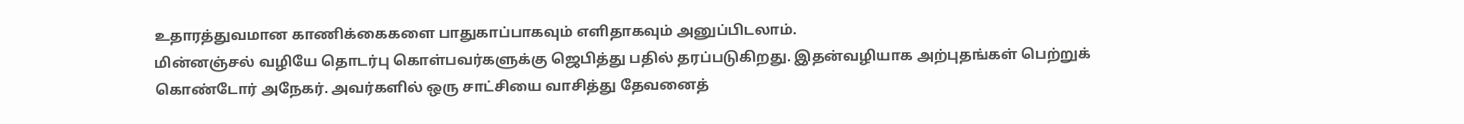உதாரத்துவமான காணிக்கைகளை பாதுகாப்பாகவும் எளிதாகவும் அனுப்பிடலாம்.
மின்னஞ்சல் வழியே தொடர்பு கொள்பவர்களுக்கு ஜெபித்து பதில் தரப்படுகிறது. இதன்வழியாக அற்புதங்கள் பெற்றுக் கொண்டோர் அநேகர். அவர்களில் ஒரு சாட்சியை வாசித்து தேவனைத்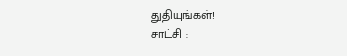துதியுங்கள்!
சாட்சி :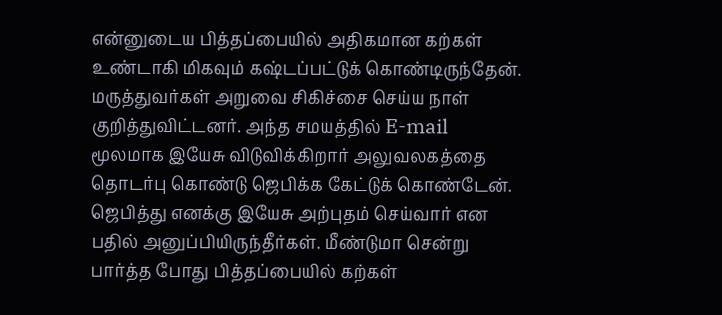என்னுடைய பித்தப்பையில் அதிகமான கற்கள் உண்டாகி மிகவும் கஷ்டப்பட்டுக் கொண்டிருந்தேன். மருத்துவர்கள் அறுவை சிகிச்சை செய்ய நாள் குறித்துவிட்டனர். அந்த சமயத்தில் E-mail மூலமாக இயேசு விடுவிக்கிறார் அலுவலகத்தை தொடர்பு கொண்டு ஜெபிக்க கேட்டுக் கொண்டேன். ஜெபித்து எனக்கு இயேசு அற்புதம் செய்வார் என பதில் அனுப்பியிருந்தீர்கள். மீண்டுமா சென்று பார்த்த போது பித்தப்பையில் கற்கள்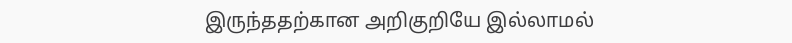இருந்ததற்கான அறிகுறியே இல்லாமல்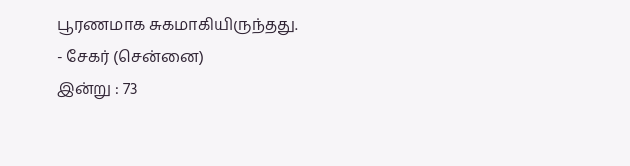பூரணமாக சுகமாகியிருந்தது.
- சேகர் (சென்னை)
இன்று : 73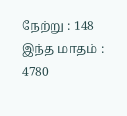நேற்று : 148
இந்த மாதம் : 4780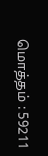மொத்தம் : 59211